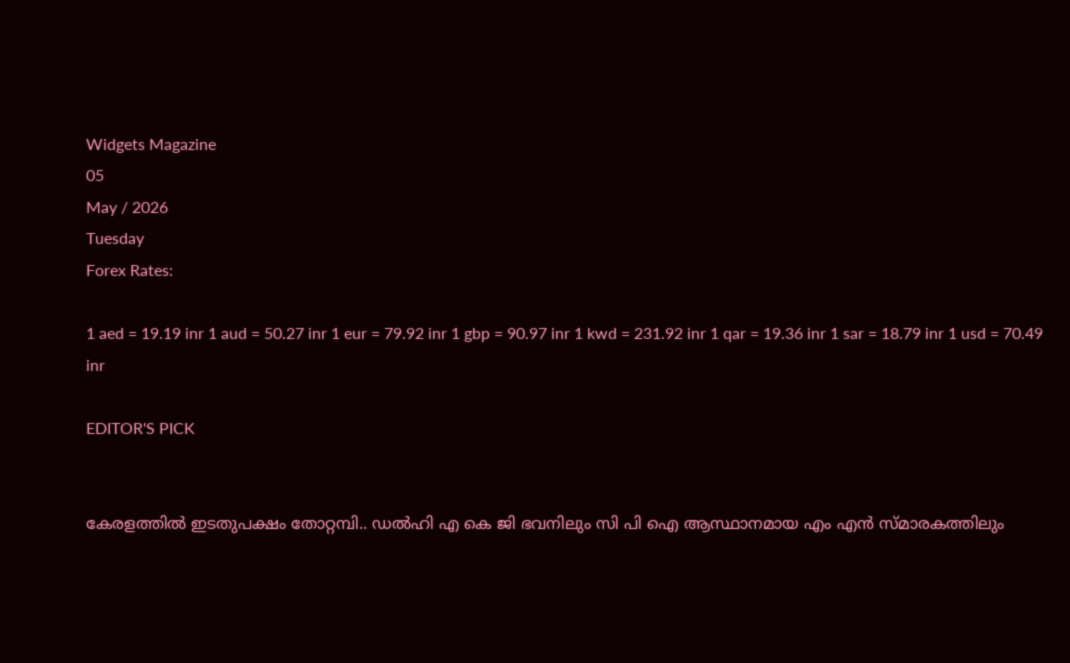Widgets Magazine
05
May / 2026
Tuesday
Forex Rates:

1 aed = 19.19 inr 1 aud = 50.27 inr 1 eur = 79.92 inr 1 gbp = 90.97 inr 1 kwd = 231.92 inr 1 qar = 19.36 inr 1 sar = 18.79 inr 1 usd = 70.49 inr

EDITOR'S PICK


കേരളത്തിൽ ഇടതുപക്ഷം തോറ്റമ്പി.. ഡൽഹി എ കെ ജി ഭവനിലും സി പി ഐ ആസ്ഥാനമായ എം എൻ സ്മാരകത്തിലും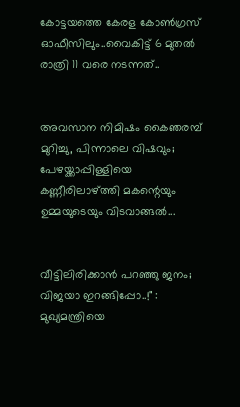കോട്ടയത്തെ കേരള കോൺഗ്രസ് ഓഫീസിലും..വൈകിട്ട് 6 മുതൽ രാത്രി 11 വരെ നടന്നത്..


അവസാന നിമിഷം കൈഞരമ്പ് മുറിച്ചു, പിന്നാലെ വിഷവും; പേഴയ്ക്കാപ്പിള്ളിയെ കണ്ണീരിലാഴ്ത്തി മകന്റെയും ഉമ്മയുടെയും വിടവാങ്ങൽ...


വീട്ടിലിരിക്കാൻ പറഞ്ഞു ജനം; വിജയാ ഇറങ്ങിപ്പോ..!" : മുഖ്യമന്ത്രിയെ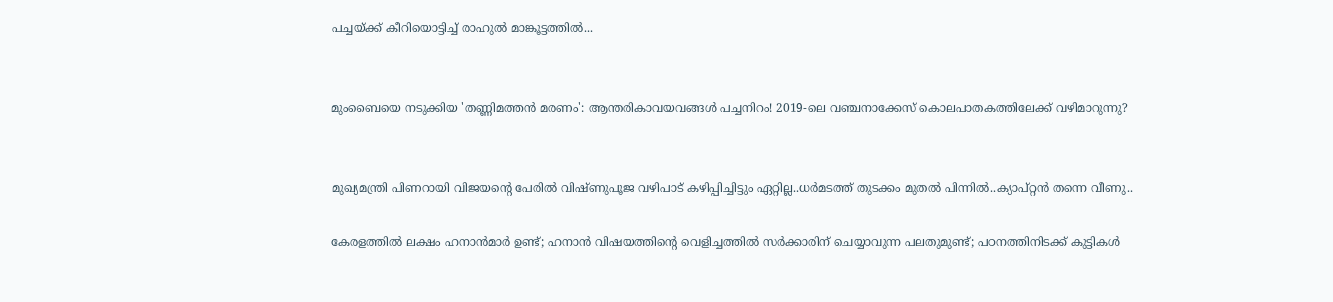പച്ചയ്ക്ക് കീറിയൊട്ടിച്ച് രാഹുൽ മാങ്കൂട്ടത്തിൽ...


മുംബൈയെ നടുക്കിയ 'തണ്ണിമത്തൻ മരണം': ആന്തരികാവയവങ്ങൾ പച്ചനിറം! 2019-ലെ വഞ്ചനാക്കേസ് കൊലപാതകത്തിലേക്ക് വഴിമാറുന്നു?


മുഖ്യമന്ത്രി പിണറായി വിജയന്റെ പേരിൽ വിഷ്ണുപൂജ വഴിപാട് കഴിപ്പിച്ചിട്ടും ഏറ്റില്ല..ധർമടത്ത് തുടക്കം മുതൽ പിന്നിൽ..ക്യാപ്റ്റൻ തന്നെ വീണു..

കേരളത്തില്‍ ലക്ഷം ഹനാന്‍മാര്‍ ഉണ്ട്; ഹനാന്‍ വിഷയത്തിന്റെ വെളിച്ചത്തില്‍ സര്‍ക്കാരിന് ചെയ്യാവുന്ന പലതുമുണ്ട്; പഠനത്തിനിടക്ക് കുട്ടികള്‍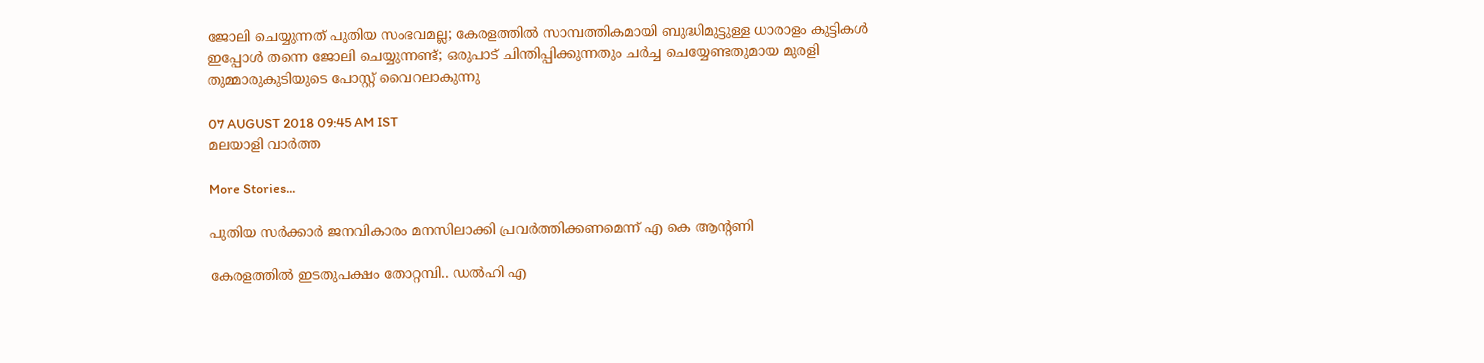ജോലി ചെയ്യുന്നത് പുതിയ സംഭവമല്ല; കേരളത്തില്‍ സാമ്പത്തികമായി ബുദ്ധിമുട്ടുള്ള ധാരാളം കുട്ടികള്‍ ഇപ്പോള്‍ തന്നെ ജോലി ചെയ്യുന്നണ്ട്; ഒരുപാട് ചിന്തിപ്പിക്കുന്നതും ചര്‍ച്ച ചെയ്യേണ്ടതുമായ മുരളി തുമ്മാരുകുടിയുടെ പോസ്റ്റ് വൈറലാകുന്നു

07 AUGUST 2018 09:45 AM IST
മലയാളി വാര്‍ത്ത

More Stories...

പുതിയ സര്‍ക്കാര്‍ ജനവികാരം മനസിലാക്കി പ്രവര്‍ത്തിക്കണമെന്ന് എ കെ ആന്റണി

കേരളത്തിൽ ഇടതുപക്ഷം തോറ്റമ്പി.. ഡൽഹി എ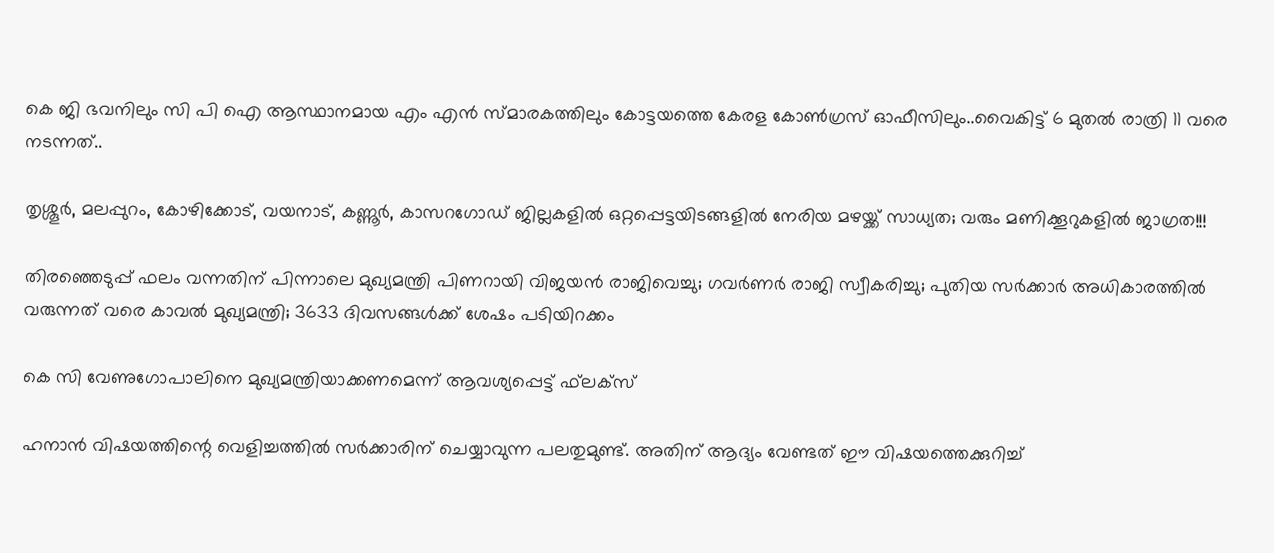കെ ജി ഭവനിലും സി പി ഐ ആസ്ഥാനമായ എം എൻ സ്മാരകത്തിലും കോട്ടയത്തെ കേരള കോൺഗ്രസ് ഓഫീസിലും..വൈകിട്ട് 6 മുതൽ രാത്രി 11 വരെ നടന്നത്..

തൃശ്ശൂർ, മലപ്പുറം, കോഴിക്കോട്, വയനാട്, കണ്ണൂർ, കാസറഗോഡ് ജില്ലകളിൽ ഒറ്റപ്പെട്ടയിടങ്ങളിൽ നേരിയ മഴയ്ക്ക്‌ സാധ്യത; വരും മണിക്കൂറുകളിൽ ജാഗ്രത!!!

തിരഞ്ഞെടുപ്പ് ഫലം വന്നതിന് പിന്നാലെ മുഖ്യമന്ത്രി പിണറായി വിജയന്‍ രാജിവെച്ചു; ഗവര്‍ണര്‍ രാജി സ്വീകരിച്ചു; പുതിയ സര്‍ക്കാര്‍ അധികാരത്തില്‍ വരുന്നത് വരെ കാവല്‍ മുഖ്യമന്ത്രി; 3633 ദിവസങ്ങള്‍ക്ക് ശേഷം പടിയിറക്കം

കെ സി വേണുഗോപാലിനെ മുഖ്യമന്ത്രിയാക്കണമെന്ന് ആവശ്യപ്പെട്ട് ഫ്‌ലക്‌സ്

ഹനാന്‍ വിഷയത്തിന്റെ വെളിച്ചത്തില്‍ സര്‍ക്കാരിന് ചെയ്യാവുന്ന പലതുമുണ്ട്. അതിന് ആദ്യം വേണ്ടത് ഈ വിഷയത്തെക്കുറിച്ച്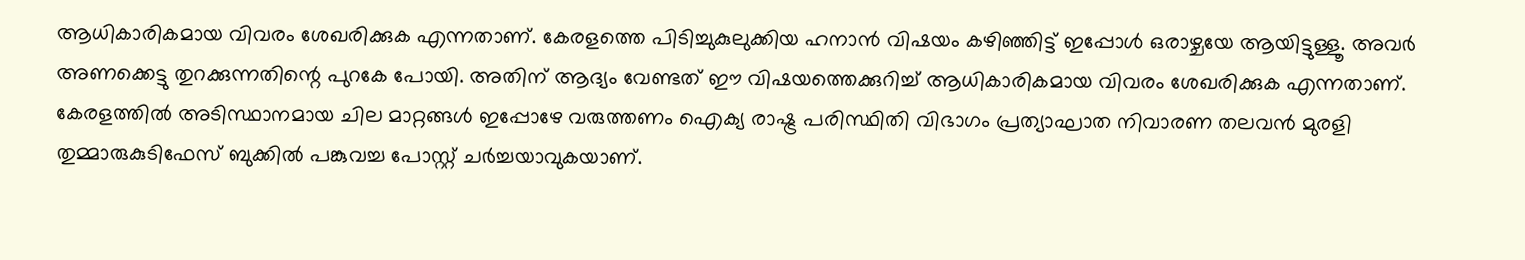ആധികാരികമായ വിവരം ശേഖരിക്കുക എന്നതാണ്. കേരളത്തെ പിടിച്ചുകുലുക്കിയ ഹനാന്‍ വിഷയം കഴിഞ്ഞിട്ട് ഇപ്പോള്‍ ഒരാഴ്ചയേ ആയിട്ടുള്ളൂ. അവര്‍ അണക്കെട്ടു തുറക്കുന്നതിന്റെ പുറകേ പോയി. അതിന് ആദ്യം വേണ്ടത് ഈ വിഷയത്തെക്കുറിച്ച് ആധികാരികമായ വിവരം ശേഖരിക്കുക എന്നതാണ്. കേരളത്തില്‍ അടിസ്ഥാനമായ ചില മാറ്റങ്ങള്‍ ഇപ്പോഴേ വരുത്തണം ഐക്യ രാഷ്ട്ര പരിസ്ഥിതി വിഭാഗം പ്രത്യാഘാത നിവാരണ തലവന്‍ മുരളി തുമ്മാരുകുടിഫേസ് ബുക്കില്‍ പങ്കുവച്ച പോസ്റ്റ് ചര്‍ച്ചയാവുകയാണ്.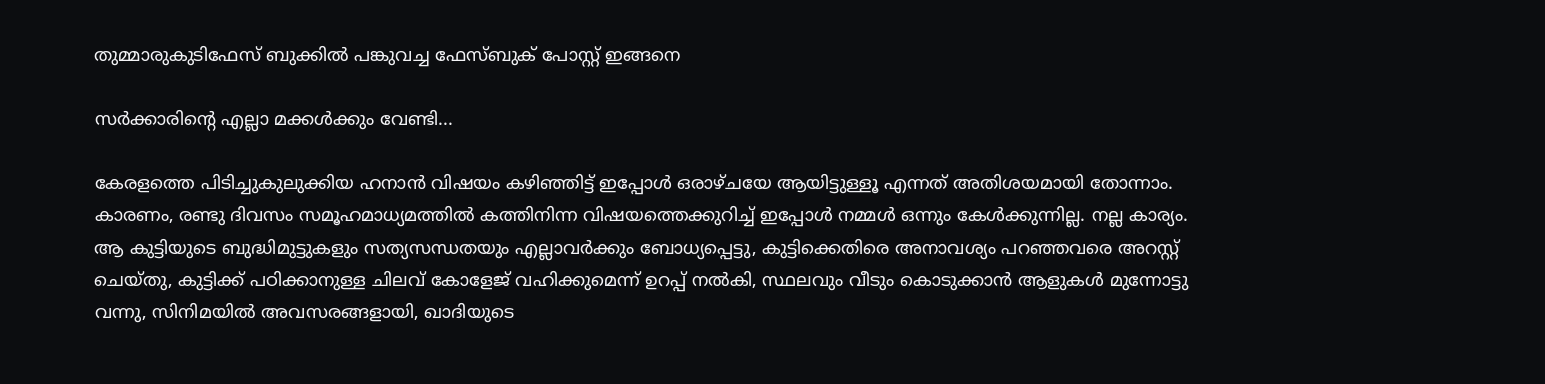തുമ്മാരുകുടിഫേസ് ബുക്കില്‍ പങ്കുവച്ച ഫേസ്ബുക് പോസ്റ്റ് ഇങ്ങനെ

സര്‍ക്കാരിന്റെ എല്ലാ മക്കള്‍ക്കും വേണ്ടി...

കേരളത്തെ പിടിച്ചുകുലുക്കിയ ഹനാന്‍ വിഷയം കഴിഞ്ഞിട്ട് ഇപ്പോള്‍ ഒരാഴ്ചയേ ആയിട്ടുള്ളൂ എന്നത് അതിശയമായി തോന്നാം. കാരണം, രണ്ടു ദിവസം സമൂഹമാധ്യമത്തില്‍ കത്തിനിന്ന വിഷയത്തെക്കുറിച്ച് ഇപ്പോള്‍ നമ്മള്‍ ഒന്നും കേള്‍ക്കുന്നില്ല. നല്ല കാര്യം. ആ കുട്ടിയുടെ ബുദ്ധിമുട്ടുകളും സത്യസന്ധതയും എല്ലാവര്‍ക്കും ബോധ്യപ്പെട്ടു, കുട്ടിക്കെതിരെ അനാവശ്യം പറഞ്ഞവരെ അറസ്റ്റ് ചെയ്തു, കുട്ടിക്ക് പഠിക്കാനുള്ള ചിലവ് കോളേജ് വഹിക്കുമെന്ന് ഉറപ്പ് നല്‍കി, സ്ഥലവും വീടും കൊടുക്കാന്‍ ആളുകള്‍ മുന്നോട്ടു വന്നു, സിനിമയില്‍ അവസരങ്ങളായി, ഖാദിയുടെ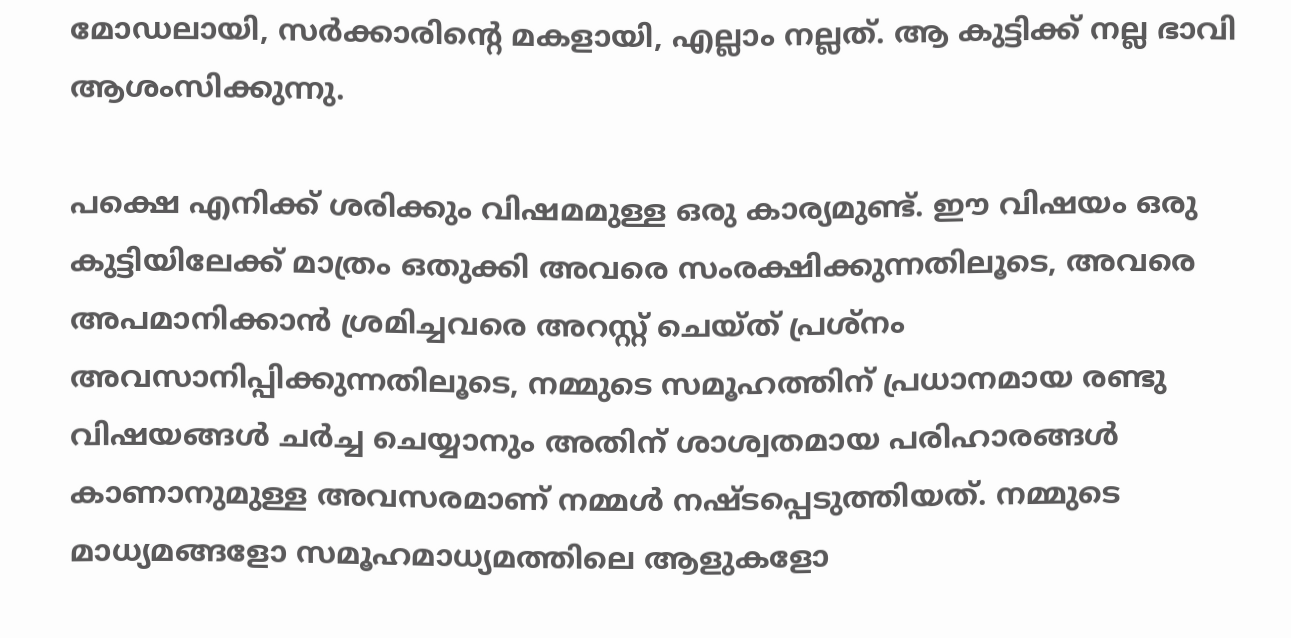മോഡലായി, സര്‍ക്കാരിന്റെ മകളായി, എല്ലാം നല്ലത്. ആ കുട്ടിക്ക് നല്ല ഭാവി ആശംസിക്കുന്നു.

പക്ഷെ എനിക്ക് ശരിക്കും വിഷമമുള്ള ഒരു കാര്യമുണ്ട്. ഈ വിഷയം ഒരു കുട്ടിയിലേക്ക് മാത്രം ഒതുക്കി അവരെ സംരക്ഷിക്കുന്നതിലൂടെ, അവരെ അപമാനിക്കാന്‍ ശ്രമിച്ചവരെ അറസ്റ്റ് ചെയ്ത് പ്രശ്‌നം അവസാനിപ്പിക്കുന്നതിലൂടെ, നമ്മുടെ സമൂഹത്തിന് പ്രധാനമായ രണ്ടു വിഷയങ്ങള്‍ ചര്‍ച്ച ചെയ്യാനും അതിന് ശാശ്വതമായ പരിഹാരങ്ങള്‍ കാണാനുമുള്ള അവസരമാണ് നമ്മള്‍ നഷ്ടപ്പെടുത്തിയത്. നമ്മുടെ മാധ്യമങ്ങളോ സമൂഹമാധ്യമത്തിലെ ആളുകളോ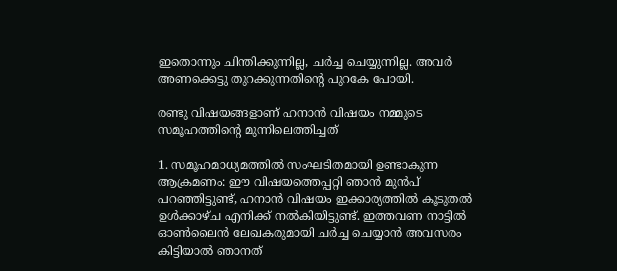ഇതൊന്നും ചിന്തിക്കുന്നില്ല, ചര്‍ച്ച ചെയ്യുന്നില്ല. അവര്‍ അണക്കെട്ടു തുറക്കുന്നതിന്റെ പുറകേ പോയി.

രണ്ടു വിഷയങ്ങളാണ് ഹനാന്‍ വിഷയം നമ്മുടെ സമൂഹത്തിന്റെ മുന്നിലെത്തിച്ചത്

1. സമൂഹമാധ്യമത്തില്‍ സംഘടിതമായി ഉണ്ടാകുന്ന ആക്രമണം: ഈ വിഷയത്തെപ്പറ്റി ഞാന്‍ മുന്‍പ് പറഞ്ഞിട്ടുണ്ട്, ഹനാന്‍ വിഷയം ഇക്കാര്യത്തില്‍ കൂടുതല്‍ ഉള്‍ക്കാഴ്ച എനിക്ക് നല്‍കിയിട്ടുണ്ട്. ഇത്തവണ നാട്ടില്‍ ഓണ്‍ലൈന്‍ ലേഖകരുമായി ചര്‍ച്ച ചെയ്യാന്‍ അവസരം കിട്ടിയാല്‍ ഞാനത്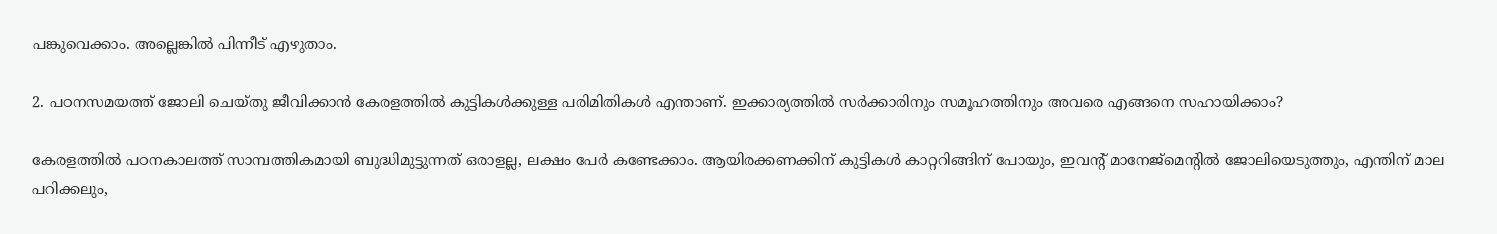പങ്കുവെക്കാം. അല്ലെങ്കില്‍ പിന്നീട് എഴുതാം.

2. പഠനസമയത്ത് ജോലി ചെയ്തു ജീവിക്കാന്‍ കേരളത്തില്‍ കുട്ടികള്‍ക്കുള്ള പരിമിതികള്‍ എന്താണ്. ഇക്കാര്യത്തില്‍ സര്‍ക്കാരിനും സമൂഹത്തിനും അവരെ എങ്ങനെ സഹായിക്കാം?

കേരളത്തില്‍ പഠനകാലത്ത് സാമ്പത്തികമായി ബുദ്ധിമുട്ടുന്നത് ഒരാളല്ല, ലക്ഷം പേര്‍ കണ്ടേക്കാം. ആയിരക്കണക്കിന് കുട്ടികള്‍ കാറ്ററിങ്ങിന് പോയും, ഇവന്റ് മാനേജ്‌മെന്റില്‍ ജോലിയെടുത്തും, എന്തിന് മാല പറിക്കലും,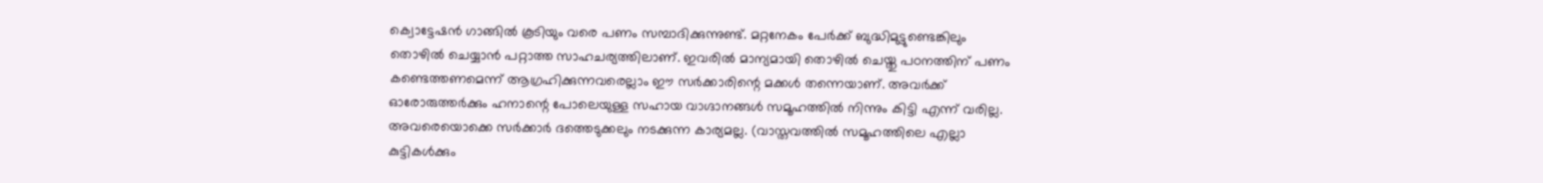ക്വൊട്ടേഷന്‍ ഗാങ്ങില്‍ കൂടിയും വരെ പണം സമ്പാദിക്കുന്നുണ്ട്. മറ്റനേകം പേര്‍ക്ക് ബുദ്ധിമുട്ടുണ്ടെങ്കിലും തൊഴില്‍ ചെയ്യാന്‍ പറ്റാത്ത സാഹചര്യത്തിലാണ്. ഇവരില്‍ മാന്യമായി തൊഴില്‍ ചെയ്തു പഠനത്തിന് പണം കണ്ടെത്തണമെന്ന് ആഗ്രഹിക്കുന്നവരെല്ലാം ഈ സര്‍ക്കാരിന്റെ മക്കള്‍ തന്നെയാണ്. അവര്‍ക്ക് ഓരോരുത്തര്‍ക്കും ഹനാന്റെ പോലെയുള്ള സഹായ വാഗ്ദാനങ്ങള്‍ സമൂഹത്തില്‍ നിന്നും കിട്ടി എന്ന് വരില്ല. അവരെയൊക്കെ സര്‍ക്കാര്‍ ദത്തെടുക്കലും നടക്കുന്ന കാര്യമല്ല. (വാസ്തവത്തില്‍ സമൂഹത്തിലെ എല്ലാ കുട്ടികള്‍ക്കും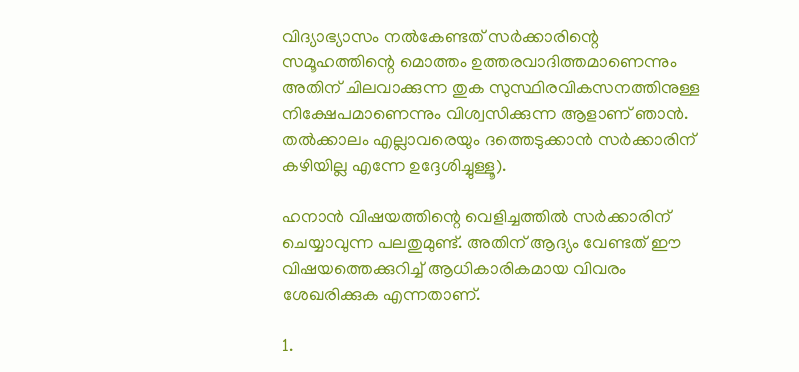വിദ്യാഭ്യാസം നല്‍കേണ്ടത് സര്‍ക്കാരിന്റെ സമൂഹത്തിന്റെ മൊത്തം ഉത്തരവാദിത്തമാണെന്നും അതിന് ചിലവാക്കുന്ന തുക സുസ്ഥിരവികസനത്തിനുള്ള നിക്ഷേപമാണെന്നും വിശ്വസിക്കുന്ന ആളാണ് ഞാന്‍. തല്‍ക്കാലം എല്ലാവരെയും ദത്തെടുക്കാന്‍ സര്‍ക്കാരിന് കഴിയില്ല എന്നേ ഉദ്ദേശിച്ചുള്ളൂ).

ഹനാന്‍ വിഷയത്തിന്റെ വെളിച്ചത്തില്‍ സര്‍ക്കാരിന് ചെയ്യാവുന്ന പലതുമുണ്ട്. അതിന് ആദ്യം വേണ്ടത് ഈ വിഷയത്തെക്കുറിച്ച് ആധികാരികമായ വിവരം ശേഖരിക്കുക എന്നതാണ്.

1.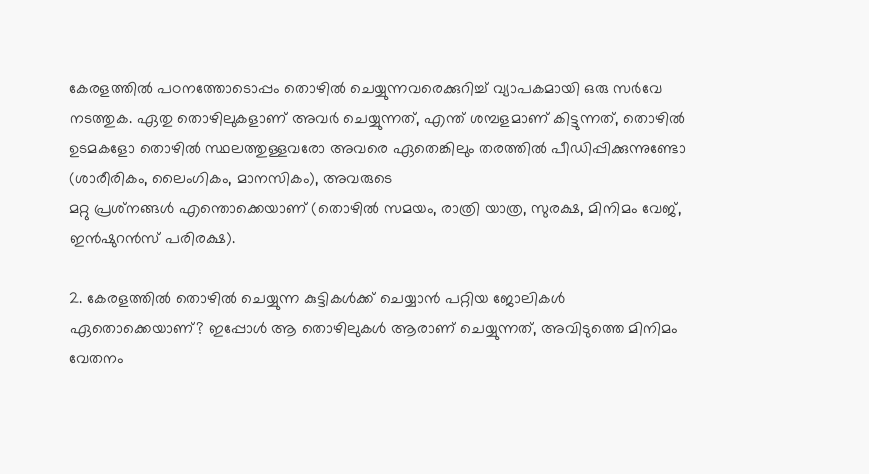കേരളത്തില്‍ പഠനത്തോടൊപ്പം തൊഴില്‍ ചെയ്യുന്നവരെക്കുറിച്ച് വ്യാപകമായി ഒരു സര്‍വേ നടത്തുക. ഏതു തൊഴിലുകളാണ് അവര്‍ ചെയ്യുന്നത്, എന്ത് ശമ്പളമാണ് കിട്ടുന്നത്, തൊഴില്‍ ഉടമകളോ തൊഴില്‍ സ്ഥലത്തുള്ളവരോ അവരെ ഏതെങ്കിലും തരത്തില്‍ പീഡിപ്പിക്കുന്നുണ്ടോ (ശാരീരികം, ലൈംഗികം, മാനസികം), അവരുടെ
മറ്റു പ്രശ്‌നങ്ങള്‍ എന്തൊക്കെയാണ് (തൊഴില്‍ സമയം, രാത്രി യാത്ര, സുരക്ഷ, മിനിമം വേജ്, ഇന്‍ഷുറന്‍സ് പരിരക്ഷ).

2. കേരളത്തില്‍ തൊഴില്‍ ചെയ്യുന്ന കുട്ടികള്‍ക്ക് ചെയ്യാന്‍ പറ്റിയ ജോലികള്‍ ഏതൊക്കെയാണ്? ഇപ്പോള്‍ ആ തൊഴിലുകള്‍ ആരാണ് ചെയ്യുന്നത്, അവിടുത്തെ മിനിമം വേതനം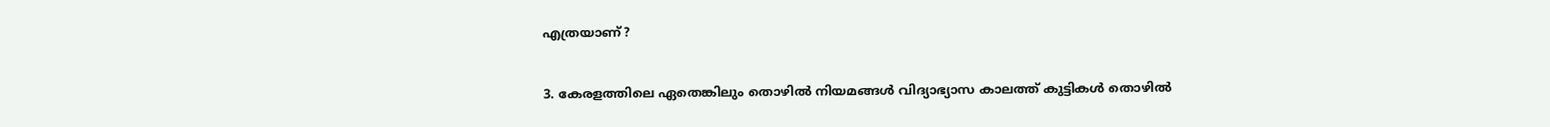എത്രയാണ്?

3. കേരളത്തിലെ ഏതെങ്കിലും തൊഴില്‍ നിയമങ്ങള്‍ വിദ്യാഭ്യാസ കാലത്ത് കുട്ടികള്‍ തൊഴില്‍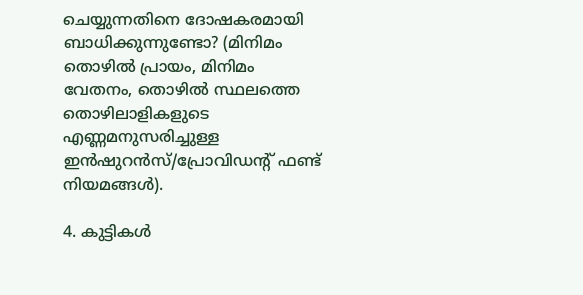ചെയ്യുന്നതിനെ ദോഷകരമായി ബാധിക്കുന്നുണ്ടോ? (മിനിമം തൊഴില്‍ പ്രായം, മിനിമം വേതനം, തൊഴില്‍ സ്ഥലത്തെ തൊഴിലാളികളുടെ എണ്ണമനുസരിച്ചുള്ള ഇന്‍ഷുറന്‍സ്/പ്രോവിഡന്റ് ഫണ്ട് നിയമങ്ങള്‍).

4. കുട്ടികള്‍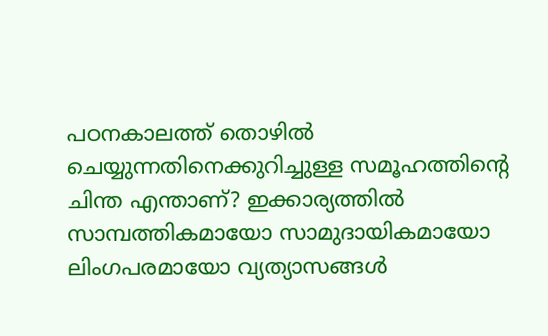പഠനകാലത്ത് തൊഴില്‍ ചെയ്യുന്നതിനെക്കുറിച്ചുള്ള സമൂഹത്തിന്റെ ചിന്ത എന്താണ്? ഇക്കാര്യത്തില്‍ സാമ്പത്തികമായോ സാമുദായികമായോ ലിംഗപരമായോ വ്യത്യാസങ്ങള്‍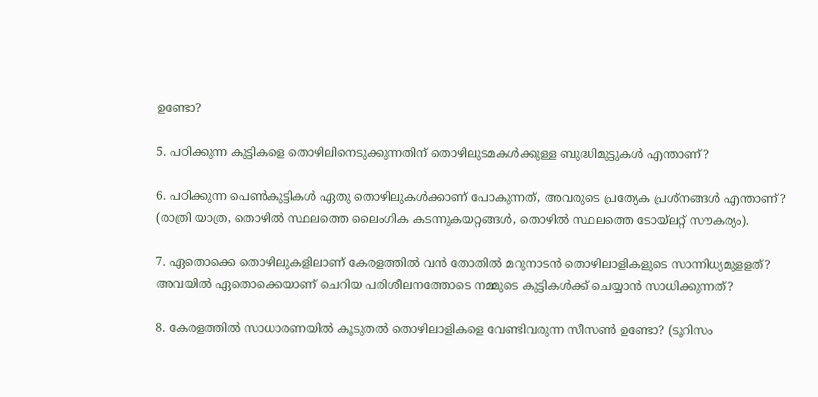ഉണ്ടോ?

5. പഠിക്കുന്ന കുട്ടികളെ തൊഴിലിനെടുക്കുന്നതിന് തൊഴിലുടമകള്‍ക്കുള്ള ബുദ്ധിമുട്ടുകള്‍ എന്താണ്?

6. പഠിക്കുന്ന പെണ്‍കുട്ടികള്‍ ഏതു തൊഴിലുകള്‍ക്കാണ് പോകുന്നത്, അവരുടെ പ്രത്യേക പ്രശ്‌നങ്ങള്‍ എന്താണ്? (രാത്രി യാത്ര, തൊഴില്‍ സ്ഥലത്തെ ലൈംഗിക കടന്നുകയറ്റങ്ങള്‍, തൊഴില്‍ സ്ഥലത്തെ ടോയ്‌ലറ്റ് സൗകര്യം).

7. ഏതൊക്കെ തൊഴിലുകളിലാണ് കേരളത്തില്‍ വന്‍ തോതില്‍ മറുനാടന്‍ തൊഴിലാളികളുടെ സാന്നിധ്യമുളളത്? അവയില്‍ ഏതൊക്കെയാണ് ചെറിയ പരിശീലനത്തോടെ നമ്മുടെ കുട്ടികള്‍ക്ക് ചെയ്യാന്‍ സാധിക്കുന്നത്?

8. കേരളത്തില്‍ സാധാരണയില്‍ കൂടുതല്‍ തൊഴിലാളികളെ വേണ്ടിവരുന്ന സീസണ്‍ ഉണ്ടോ? (ടൂറിസം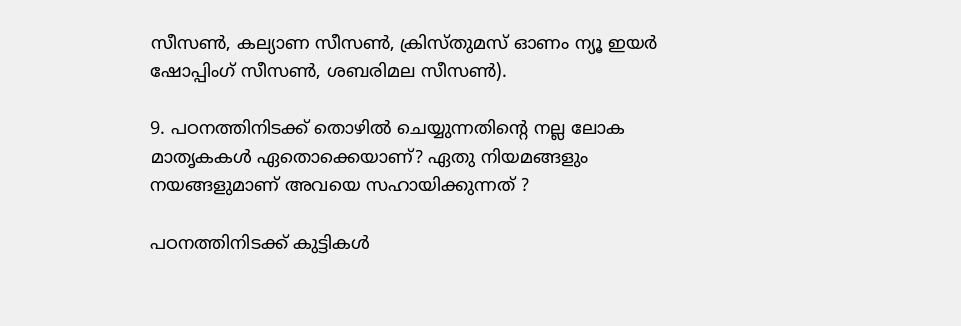സീസണ്‍, കല്യാണ സീസണ്‍, ക്രിസ്തുമസ് ഓണം ന്യൂ ഇയര്‍ ഷോപ്പിംഗ് സീസണ്‍, ശബരിമല സീസണ്‍).

9. പഠനത്തിനിടക്ക് തൊഴില്‍ ചെയ്യുന്നതിന്റെ നല്ല ലോക മാതൃകകള്‍ ഏതൊക്കെയാണ്? ഏതു നിയമങ്ങളും നയങ്ങളുമാണ് അവയെ സഹായിക്കുന്നത് ?

പഠനത്തിനിടക്ക് കുട്ടികള്‍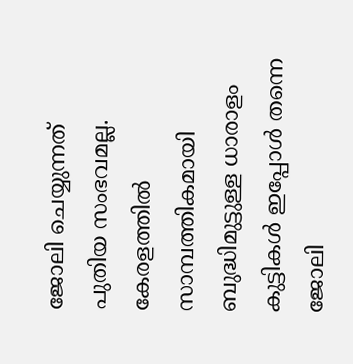ജോലി ചെയ്യുന്നത് പുതിയ സംഭവമല്ല. കേരളത്തില്‍ സാമ്പത്തികമായി ബുദ്ധിമുട്ടുള്ള ധാരാളം കുട്ടികള്‍ ഇപ്പോള്‍ തന്നെ ജോലി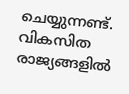ചെയ്യുന്നണ്ട്. വികസിത രാജ്യങ്ങളില്‍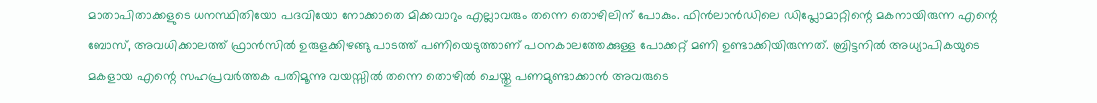മാതാപിതാക്കളുടെ ധനസ്ഥിതിയോ പദവിയോ നോക്കാതെ മിക്കവാറും എല്ലാവരും തന്നെ തൊഴിലിന് പോകും. ഫിന്‍ലാന്‍ഡിലെ ഡിപ്ലോമാറ്റിന്റെ മകനായിരുന്ന എന്റെ ബോസ്, അവധിക്കാലത്ത് ഫ്രാന്‍സില്‍ ഉരുളക്കിഴങ്ങു പാടത്ത് പണിയെടുത്താണ് പഠനകാലത്തേക്കുള്ള പോക്കറ്റ് മണി ഉണ്ടാക്കിയിരുന്നത്. ബ്രിട്ടനില്‍ അധ്യാപികയുടെ മകളായ എന്റെ സഹപ്രവര്‍ത്തക പതിമൂന്നു വയസ്സില്‍ തന്നെ തൊഴില്‍ ചെയ്തു പണമുണ്ടാക്കാന്‍ അവരുടെ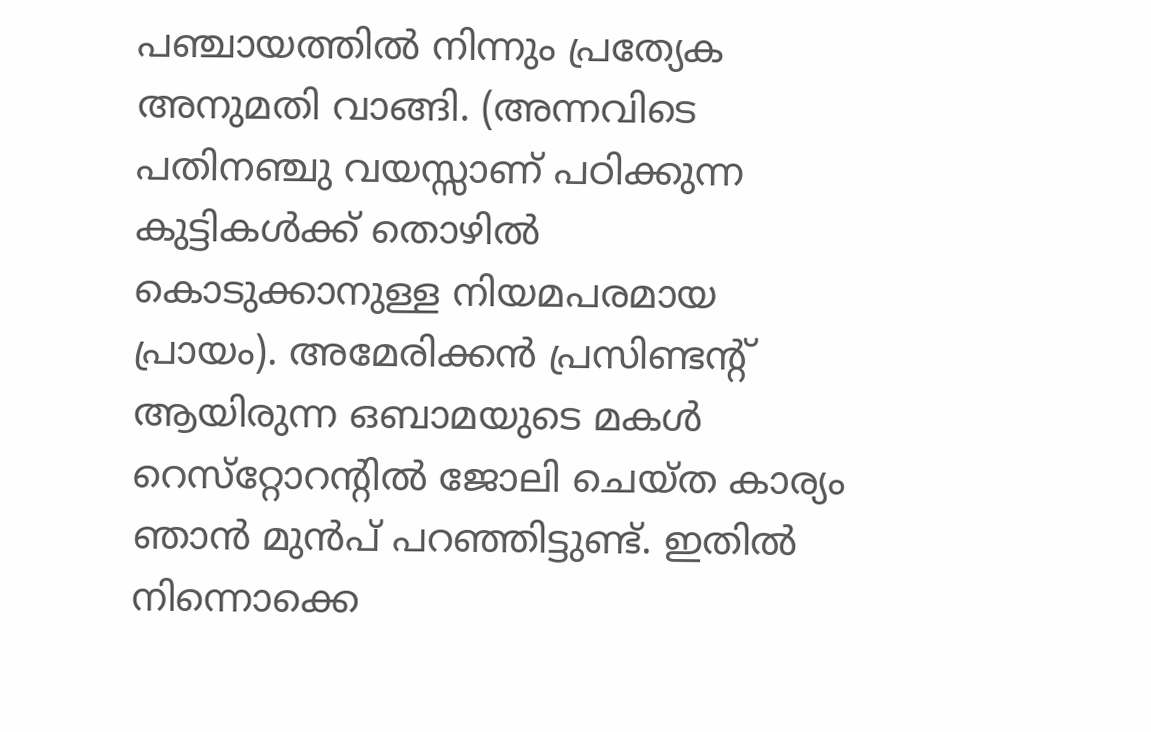പഞ്ചായത്തില്‍ നിന്നും പ്രത്യേക അനുമതി വാങ്ങി. (അന്നവിടെ പതിനഞ്ചു വയസ്സാണ് പഠിക്കുന്ന കുട്ടികള്‍ക്ക് തൊഴില്‍ കൊടുക്കാനുള്ള നിയമപരമായ പ്രായം). അമേരിക്കന്‍ പ്രസിണ്ടന്റ് ആയിരുന്ന ഒബാമയുടെ മകള്‍ റെസ്‌റ്റോറന്റില്‍ ജോലി ചെയ്ത കാര്യം ഞാന്‍ മുന്‍പ് പറഞ്ഞിട്ടുണ്ട്. ഇതില്‍ നിന്നൊക്കെ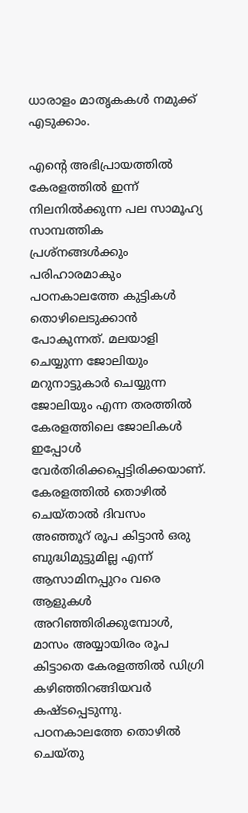ധാരാളം മാതൃകകള്‍ നമുക്ക്
എടുക്കാം.

എന്റെ അഭിപ്രായത്തില്‍ കേരളത്തില്‍ ഇന്ന് നിലനില്‍ക്കുന്ന പല സാമൂഹ്യ സാമ്പത്തിക പ്രശ്‌നങ്ങള്‍ക്കും പരിഹാരമാകും പഠനകാലത്തേ കുട്ടികള്‍ തൊഴിലെടുക്കാന്‍ പോകുന്നത്. മലയാളി ചെയ്യുന്ന ജോലിയും മറുനാട്ടുകാര്‍ ചെയ്യുന്ന ജോലിയും എന്ന തരത്തില്‍ കേരളത്തിലെ ജോലികള്‍ ഇപ്പോള്‍ വേര്‍തിരിക്കപ്പെട്ടിരിക്കയാണ്. കേരളത്തില്‍ തൊഴില്‍ ചെയ്താല്‍ ദിവസം അഞ്ഞൂറ് രൂപ കിട്ടാന്‍ ഒരു ബുദ്ധിമുട്ടുമില്ല എന്ന് ആസാമിനപ്പുറം വരെ ആളുകള്‍ അറിഞ്ഞിരിക്കുമ്പോള്‍, മാസം അയ്യായിരം രൂപ കിട്ടാതെ കേരളത്തില്‍ ഡിഗ്രി കഴിഞ്ഞിറങ്ങിയവര്‍ കഷ്ടപ്പെടുന്നു. പഠനകാലത്തേ തൊഴില്‍ ചെയ്തു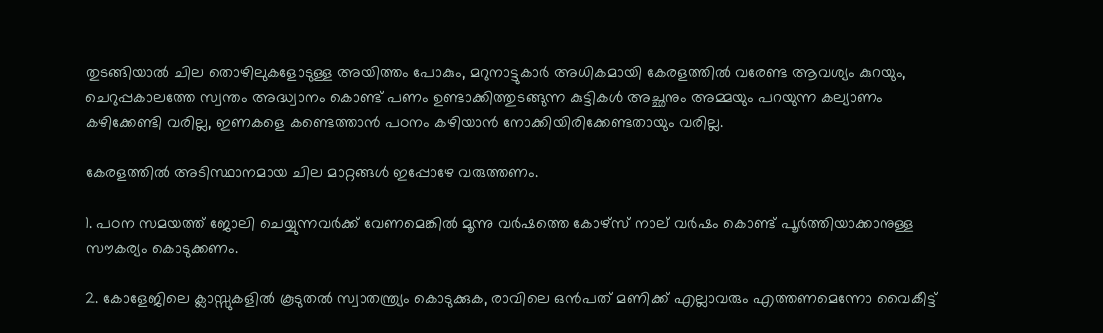തുടങ്ങിയാല്‍ ചില തൊഴിലുകളോടുള്ള അയിത്തം പോകും, മറുനാട്ടുകാര്‍ അധികമായി കേരളത്തില്‍ വരേണ്ട ആവശ്യം കുറയും, ചെറുപ്പകാലത്തേ സ്വന്തം അദ്ധ്വാനം കൊണ്ട് പണം ഉണ്ടാക്കിത്തുടങ്ങുന്ന കുട്ടികള്‍ അച്ഛനും അമ്മയും പറയുന്ന കല്യാണം കഴിക്കേണ്ടി വരില്ല, ഇണകളെ കണ്ടെത്താന്‍ പഠനം കഴിയാന്‍ നോക്കിയിരിക്കേണ്ടതായും വരില്ല.

കേരളത്തില്‍ അടിസ്ഥാനമായ ചില മാറ്റങ്ങള്‍ ഇപ്പോഴേ വരുത്തണം.

1. പഠന സമയത്ത് ജോലി ചെയ്യുന്നവര്‍ക്ക് വേണമെങ്കില്‍ മൂന്നു വര്‍ഷത്തെ കോഴ്‌സ് നാല് വര്‍ഷം കൊണ്ട് പൂര്‍ത്തിയാക്കാനുള്ള സൗകര്യം കൊടുക്കണം.

2. കോളേജിലെ ക്ലാസ്സുകളില്‍ കൂടുതല്‍ സ്വാതന്ത്ര്യം കൊടുക്കുക, രാവിലെ ഒന്‍പത് മണിക്ക് എല്ലാവരും എത്തണമെന്നോ വൈകീട്ട്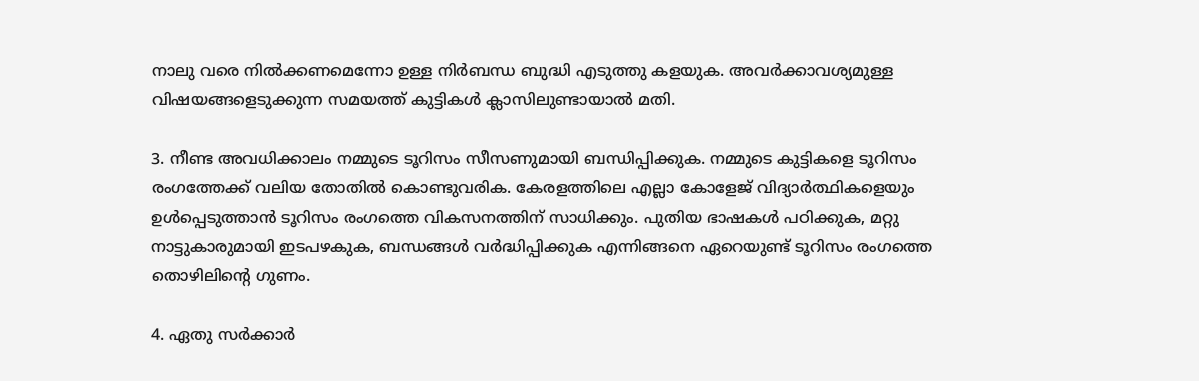നാലു വരെ നില്‍ക്കണമെന്നോ ഉള്ള നിര്‍ബന്ധ ബുദ്ധി എടുത്തു കളയുക. അവര്‍ക്കാവശ്യമുള്ള വിഷയങ്ങളെടുക്കുന്ന സമയത്ത് കുട്ടികള്‍ ക്ലാസിലുണ്ടായാല്‍ മതി.

3. നീണ്ട അവധിക്കാലം നമ്മുടെ ടൂറിസം സീസണുമായി ബന്ധിപ്പിക്കുക. നമ്മുടെ കുട്ടികളെ ടൂറിസം രംഗത്തേക്ക് വലിയ തോതില്‍ കൊണ്ടുവരിക. കേരളത്തിലെ എല്ലാ കോളേജ് വിദ്യാര്‍ത്ഥികളെയും ഉള്‍പ്പെടുത്താന്‍ ടൂറിസം രംഗത്തെ വികസനത്തിന് സാധിക്കും. പുതിയ ഭാഷകള്‍ പഠിക്കുക, മറ്റു നാട്ടുകാരുമായി ഇടപഴകുക, ബന്ധങ്ങള്‍ വര്‍ദ്ധിപ്പിക്കുക എന്നിങ്ങനെ ഏറെയുണ്ട് ടൂറിസം രംഗത്തെ തൊഴിലിന്റെ ഗുണം.

4. ഏതു സര്‍ക്കാര്‍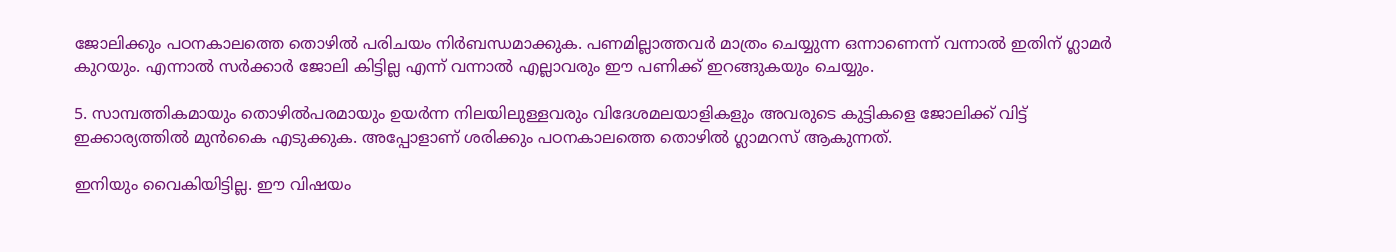ജോലിക്കും പഠനകാലത്തെ തൊഴില്‍ പരിചയം നിര്‍ബന്ധമാക്കുക. പണമില്ലാത്തവര്‍ മാത്രം ചെയ്യുന്ന ഒന്നാണെന്ന് വന്നാല്‍ ഇതിന് ഗ്ലാമര്‍ കുറയും. എന്നാല്‍ സര്‍ക്കാര്‍ ജോലി കിട്ടില്ല എന്ന് വന്നാല്‍ എല്ലാവരും ഈ പണിക്ക് ഇറങ്ങുകയും ചെയ്യും.

5. സാമ്പത്തികമായും തൊഴില്‍പരമായും ഉയര്‍ന്ന നിലയിലുള്ളവരും വിദേശമലയാളികളും അവരുടെ കുട്ടികളെ ജോലിക്ക് വിട്ട് ഇക്കാര്യത്തില്‍ മുന്‍കൈ എടുക്കുക. അപ്പോളാണ് ശരിക്കും പഠനകാലത്തെ തൊഴില്‍ ഗ്ലാമറസ് ആകുന്നത്.

ഇനിയും വൈകിയിട്ടില്ല. ഈ വിഷയം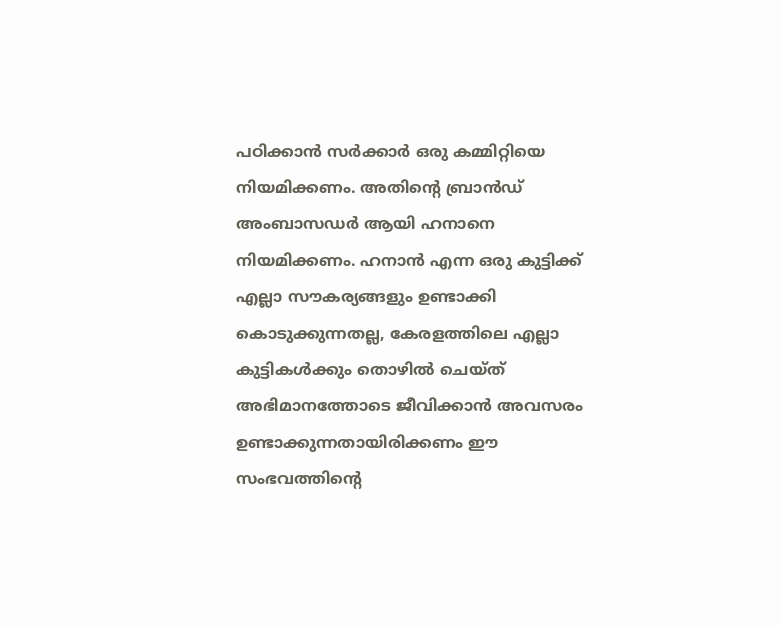പഠിക്കാന്‍ സര്‍ക്കാര്‍ ഒരു കമ്മിറ്റിയെ നിയമിക്കണം. അതിന്റെ ബ്രാന്‍ഡ് അംബാസഡര്‍ ആയി ഹനാനെ നിയമിക്കണം. ഹനാന്‍ എന്ന ഒരു കുട്ടിക്ക് എല്ലാ സൗകര്യങ്ങളും ഉണ്ടാക്കി കൊടുക്കുന്നതല്ല, കേരളത്തിലെ എല്ലാ കുട്ടികള്‍ക്കും തൊഴില്‍ ചെയ്ത് അഭിമാനത്തോടെ ജീവിക്കാന്‍ അവസരം ഉണ്ടാക്കുന്നതായിരിക്കണം ഈ സംഭവത്തിന്റെ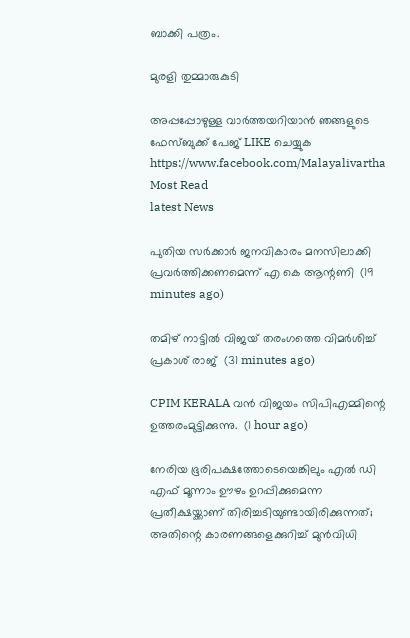ബാക്കി പത്രം.

മുരളി തുമ്മാരുകുടി

അപ്പപ്പോഴുള്ള വാര്‍ത്തയറിയാന്‍ ഞങ്ങളുടെ ഫേസ്‌ബുക്ക്‌ പേജ് LIKE ചെയ്യുക
https://www.facebook.com/Malayalivartha
Most Read
latest News

പുതിയ സര്‍ക്കാര്‍ ജനവികാരം മനസിലാക്കി പ്രവര്‍ത്തിക്കണമെന്ന് എ കെ ആന്റണി  (19 minutes ago)

തമിഴ് നാട്ടില്‍ വിജയ് തരംഗത്തെ വിമര്‍ശിച്ച് പ്രകാശ് രാജ്  (31 minutes ago)

CPIM KERALA വൻ വിജയം സിപിഎമ്മിന്റെ ഉത്തരംമുട്ടിക്കുന്നു.  (1 hour ago)

നേരിയ ഭൂരിപക്ഷത്തോടെയെങ്കിലും എൽ ഡി എഫ് മൂന്നാം ഊഴം ഉറപ്പിക്കുമെന്ന പ്രതീക്ഷയ്ക്കാണ് തിരിച്ചടിയുണ്ടായിരിക്കുന്നത്; അതിന്റെ കാരണങ്ങളെക്കുറിച്ച് മുൻവിധി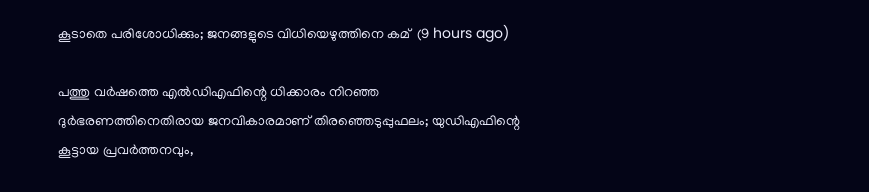കൂടാതെ പരിശോധിക്കും; ജനങ്ങളുടെ വിധിയെഴുത്തിനെ കമ്  (9 hours ago)

പത്തു വര്‍ഷത്തെ എല്‍ഡിഎഫിന്റെ ധിക്കാരം നിറഞ്ഞ ദുര്‍ഭരണത്തിനെതിരായ ജനവികാരമാണ് തിരഞ്ഞെടുപ്പുഫലം; യുഡിഎഫിന്റെ കൂട്ടായ പ്രവര്‍ത്തനവും,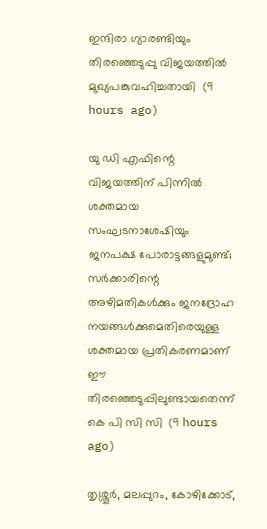ഇന്ദിരാ ഗ്യാരണ്ടിയും തിരഞ്ഞെടുപ്പു വിജയത്തില്‍ മുഖ്യപങ്കുവഹിച്ചതായി  (9 hours ago)

യു ഡി എഫിന്റെ വിജയത്തിന് പിന്നിൽ ശക്തമായ സംഘടനാശേഷിയും ജനപക്ഷ പോരാട്ടങ്ങളുമുണ്ട്; സർക്കാരിന്റെ അഴിമതികൾക്കും ജനദ്രോഹ നയങ്ങൾക്കുമെതിരെയുള്ള ശക്തമായ പ്രതികരണമാണ് ഈ തിരഞ്ഞെടുപ്പിലുണ്ടായതെന്ന് കെ പി സി സി  (9 hours ago)

തൃശ്ശൂർ, മലപ്പുറം, കോഴിക്കോട്,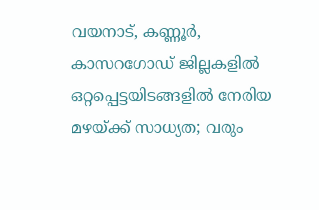വയനാട്, കണ്ണൂർ, കാസറഗോഡ് ജില്ലകളിൽ ഒറ്റപ്പെട്ടയിടങ്ങളിൽ നേരിയ മഴയ്ക്ക്‌ സാധ്യത; വരും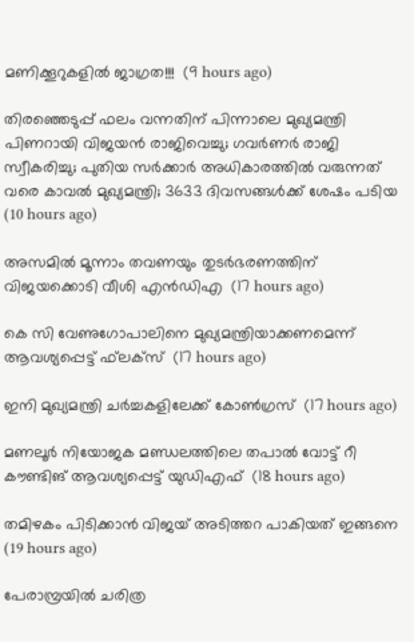മണിക്കൂറുകളിൽ ജാഗ്രത!!!  (9 hours ago)

തിരഞ്ഞെടുപ്പ് ഫലം വന്നതിന് പിന്നാലെ മുഖ്യമന്ത്രി പിണറായി വിജയന്‍ രാജിവെച്ചു; ഗവര്‍ണര്‍ രാജി സ്വീകരിച്ചു; പുതിയ സര്‍ക്കാര്‍ അധികാരത്തില്‍ വരുന്നത് വരെ കാവല്‍ മുഖ്യമന്ത്രി; 3633 ദിവസങ്ങള്‍ക്ക് ശേഷം പടിയ  (10 hours ago)

അസമില്‍ മൂന്നാം തവണയും തുടര്‍ഭരണത്തിന് വിജയക്കൊടി വീശി എന്‍ഡിഎ  (17 hours ago)

കെ സി വേണുഗോപാലിനെ മുഖ്യമന്ത്രിയാക്കണമെന്ന് ആവശ്യപ്പെട്ട് ഫ്‌ലക്‌സ്  (17 hours ago)

ഇനി മുഖ്യമന്ത്രി ചര്‍ച്ചകളിലേക്ക് കോണ്‍ഗ്രസ്  (17 hours ago)

മണലൂര്‍ നിയോജക മണ്ഡലത്തിലെ തപാല്‍ വോട്ട് റീ കൗണ്ടിങ് ആവശ്യപ്പെട്ട് യുഡിഎഫ്  (18 hours ago)

തമിഴകം പിടിക്കാന്‍ വിജയ് അടിത്തറ പാകിയത് ഇങ്ങനെ  (19 hours ago)

പേരാമ്പ്രയില്‍ ചരിത്ര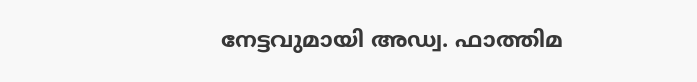നേട്ടവുമായി അഡ്വ. ഫാത്തിമ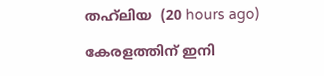തഹ്‌ലിയ  (20 hours ago)

കേരളത്തിന് ഇനി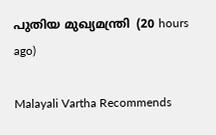പുതിയ മുഖ്യമന്ത്രി  (20 hours ago)

Malayali Vartha Recommends